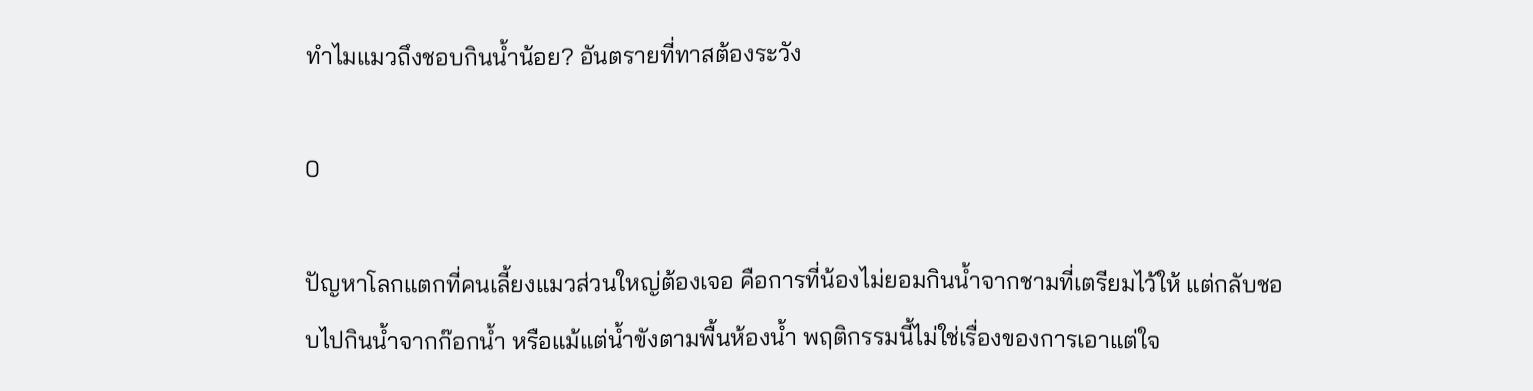ทำไมแมวถึงชอบกินน้ำน้อย? อันตรายที่ทาสต้องระวัง

0

ปัญหาโลกแตกที่คนเลี้ยงแมวส่วนใหญ่ต้องเจอ คือการที่น้องไม่ยอมกินน้ำจากชามที่เตรียมไว้ให้ แต่กลับชอบไปกินน้ำจากก๊อกน้ำ หรือแม้แต่น้ำขังตามพื้นห้องน้ำ พฤติกรรมนี้ไม่ใช่เรื่องของการเอาแต่ใจ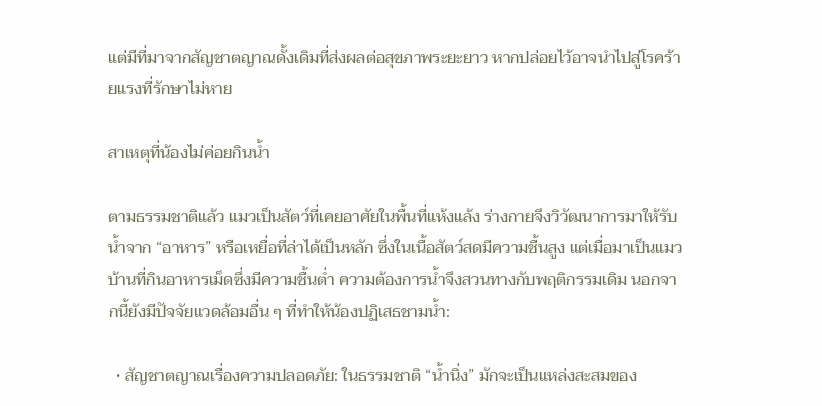แต่มีที่มาจากสัญชาตญาณดั้งเดิมที่ส่งผลต่อสุขภาพระยะยาว หากปล่อยไว้อาจนำไปสู่โรคร้ายแรงที่รักษาไม่หาย

สาเหตุที่น้องไม่ค่อยกินน้ำ

ตามธรรมชาติแล้ว แมวเป็นสัตว์ที่เคยอาศัยในพื้นที่แห้งแล้ง ร่างกายจึงวิวัฒนาการมาให้รับน้ำจาก “อาหาร” หรือเหยื่อที่ล่าได้เป็นหลัก ซึ่งในเนื้อสัตว์สดมีความชื้นสูง แต่เมื่อมาเป็นแมวบ้านที่กินอาหารเม็ดซึ่งมีความชื้นต่ำ ความต้องการน้ำจึงสวนทางกับพฤติกรรมเดิม นอกจากนี้ยังมีปัจจัยแวดล้อมอื่น ๆ ที่ทำให้น้องปฏิเสธชามน้ำ:

  • สัญชาตญาณเรื่องความปลอดภัย: ในธรรมชาติ “น้ำนิ่ง” มักจะเป็นแหล่งสะสมของ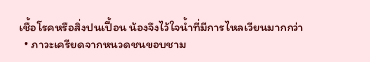เชื้อโรคหรือสิ่งปนเปื้อน น้องจึงไว้ใจน้ำที่มีการไหลเวียนมากกว่า
  • ภาวะเครียดจากหนวดชนขอบชาม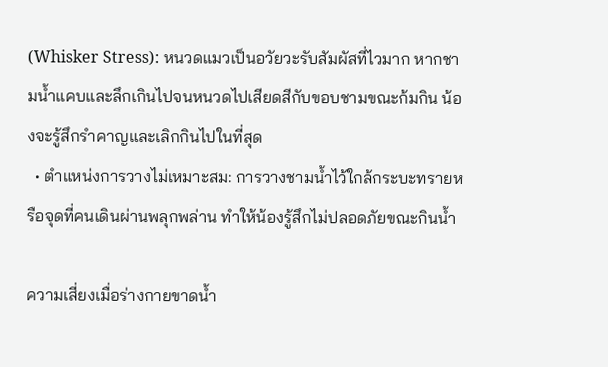(Whisker Stress): หนวดแมวเป็นอวัยวะรับสัมผัสที่ไวมาก หากชามน้ำแคบและลึกเกินไปจนหนวดไปเสียดสีกับขอบชามขณะก้มกิน น้องจะรู้สึกรำคาญและเลิกกินไปในที่สุด
  • ตำแหน่งการวางไม่เหมาะสม: การวางชามน้ำไว้ใกล้กระบะทรายหรือจุดที่คนเดินผ่านพลุกพล่าน ทำให้น้องรู้สึกไม่ปลอดภัยขณะกินน้ำ

ความเสี่ยงเมื่อร่างกายขาดน้ำ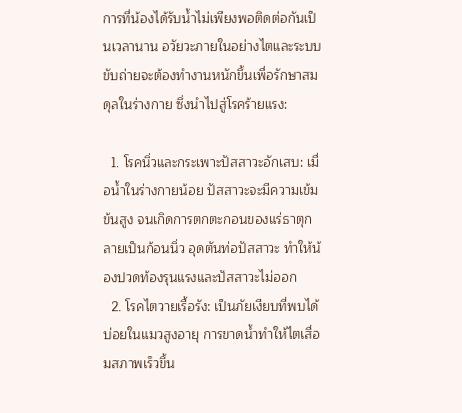การที่น้องได้รับน้ำไม่เพียงพอติดต่อกันเป็นเวลานาน อวัยวะภายในอย่างไตและระบบขับถ่ายจะต้องทำงานหนักขึ้นเพื่อรักษาสมดุลในร่างกาย ซึ่งนำไปสู่โรคร้ายแรง:

  1. โรคนิ่วและกระเพาะปัสสาวะอักเสบ: เมื่อน้ำในร่างกายน้อย ปัสสาวะจะมีความเข้มข้นสูง จนเกิดการตกตะกอนของแร่ธาตุกลายเป็นก้อนนิ่ว อุดตันท่อปัสสาวะ ทำให้น้องปวดท้องรุนแรงและปัสสาวะไม่ออก
  2. โรคไตวายเรื้อรัง: เป็นภัยเงียบที่พบได้บ่อยในแมวสูงอายุ การขาดน้ำทำให้ไตเสื่อมสภาพเร็วขึ้น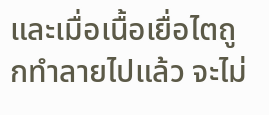และเมื่อเนื้อเยื่อไตถูกทำลายไปแล้ว จะไม่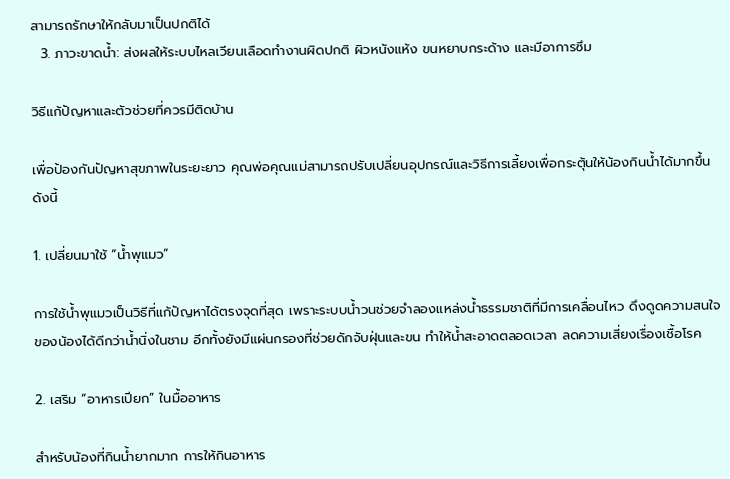สามารถรักษาให้กลับมาเป็นปกติได้
  3. ภาวะขาดน้ำ: ส่งผลให้ระบบไหลเวียนเลือดทำงานผิดปกติ ผิวหนังแห้ง ขนหยาบกระด้าง และมีอาการซึม

วิธีแก้ปัญหาและตัวช่วยที่ควรมีติดบ้าน

เพื่อป้องกันปัญหาสุขภาพในระยะยาว คุณพ่อคุณแม่สามารถปรับเปลี่ยนอุปกรณ์และวิธีการเลี้ยงเพื่อกระตุ้นให้น้องกินน้ำได้มากขึ้น ดังนี้

1. เปลี่ยนมาใช้ “น้ำพุแมว”

การใช้น้ำพุแมวเป็นวิธีที่แก้ปัญหาได้ตรงจุดที่สุด เพราะระบบน้ำวนช่วยจำลองแหล่งน้ำธรรมชาติที่มีการเคลื่อนไหว ดึงดูดความสนใจของน้องได้ดีกว่าน้ำนิ่งในชาม อีกทั้งยังมีแผ่นกรองที่ช่วยดักจับฝุ่นและขน ทำให้น้ำสะอาดตลอดเวลา ลดความเสี่ยงเรื่องเชื้อโรค

2. เสริม “อาหารเปียก” ในมื้ออาหาร

สำหรับน้องที่กินน้ำยากมาก การให้กินอาหาร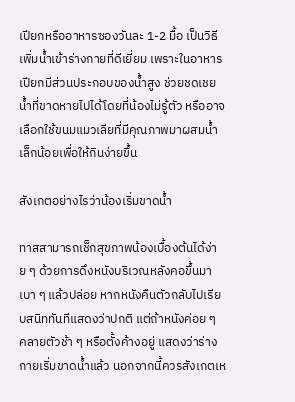เปียกหรืออาหารซองวันละ 1-2 มื้อ เป็นวิธีเพิ่มน้ำเข้าร่างกายที่ดีเยี่ยม เพราะในอาหารเปียกมีส่วนประกอบของน้ำสูง ช่วยชดเชยน้ำที่ขาดหายไปได้โดยที่น้องไม่รู้ตัว หรืออาจเลือกใช้ขนมแมวเลียที่มีคุณภาพมาผสมน้ำเล็กน้อยเพื่อให้กินง่ายขึ้น

สังเกตอย่างไรว่าน้องเริ่มขาดน้ำ

ทาสสามารถเช็กสุขภาพน้องเบื้องต้นได้ง่าย ๆ ด้วยการดึงหนังบริเวณหลังคอขึ้นมาเบา ๆ แล้วปล่อย หากหนังคืนตัวกลับไปเรียบสนิททันทีแสดงว่าปกติ แต่ถ้าหนังค่อย ๆ คลายตัวช้า ๆ หรือตั้งค้างอยู่ แสดงว่าร่างกายเริ่มขาดน้ำแล้ว นอกจากนี้ควรสังเกตเห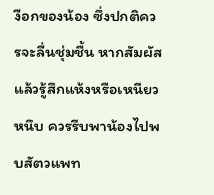งือกของน้อง ซึ่งปกติควรจะลื่นชุ่มชื้น หากสัมผัสแล้วรู้สึกแห้งหรือเหนียวหนึบ ควรรีบพาน้องไปพบสัตวแพท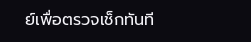ย์เพื่อตรวจเช็กทันที